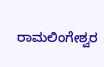ರಾಮಲಿಂಗೇಶ್ವರ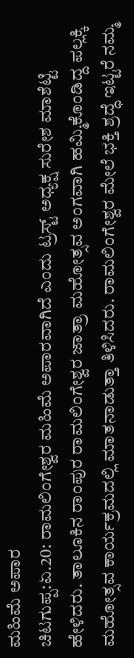ಮಹಿಮೆ ಅಪಾರ
ಚಿಟಗುಪ್ಪ:ಏ.20: ರಾಮಲಿಂಗೇಶ್ವರ ಮಹಿಮೆ ಅಪಾರವಾಗಿದೆ ಎಂದು ಟ್ರಸ್ಟ್ ಅಧ್ಯಕ್ಷ ಸುರೇಶ ಮಾಶೆಟ್ಟಿ ಹೇಳಿದರು. ತಾಲೂಕಿನ ರಾಂಪುರ ರಾಮಲಿಂಗೇಶ್ವರ ಜಾತ್ರಾ ಮಹೋತ್ಸವ ಅಂಗವಾಗಿ ಹಮ್ಮಿಕೊಂಡಿದ್ದ ಪಲ್ಲಕ್ಕಿ ಮಹೋತ್ಸವ ಕಾರ್ಯಕ್ರಮದಲ್ಲಿ ಮಾತನಾಡುತ್ತಾ ತಿಳಿಸಿದರು. ರಾಮಲಿಂಗೇಶ್ವರ ಮೇಲೆ ಭಕ್ತಿ ಶ್ರದ್ಧೆ ಇಟ್ಟರೆ ನಮ್ಮ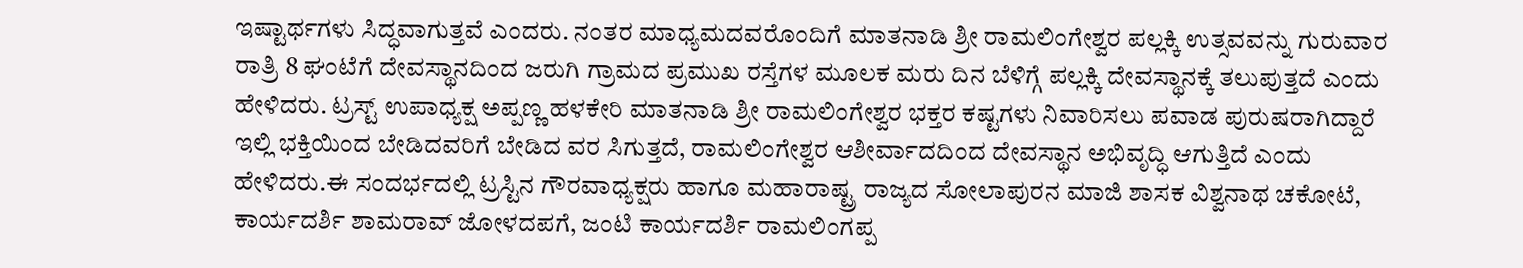ಇಷ್ಟಾರ್ಥಗಳು ಸಿದ್ಧವಾಗುತ್ತವೆ ಎಂದರು. ನಂತರ ಮಾಧ್ಯಮದವರೊಂದಿಗೆ ಮಾತನಾಡಿ ಶ್ರೀ ರಾಮಲಿಂಗೇಶ್ವರ ಪಲ್ಲಕ್ಕಿ ಉತ್ಸವವನ್ನು ಗುರುವಾರ ರಾತ್ರಿ 8 ಘಂಟೆಗೆ ದೇವಸ್ಥಾನದಿಂದ ಜರುಗಿ ಗ್ರಾಮದ ಪ್ರಮುಖ ರಸ್ತೆಗಳ ಮೂಲಕ ಮರು ದಿನ ಬೆಳಿಗ್ಗೆ ಪಲ್ಲಕ್ಕಿ ದೇವಸ್ಥಾನಕ್ಕೆ ತಲುಪುತ್ತದೆ ಎಂದು ಹೇಳಿದರು. ಟ್ರಸ್ಟ್ ಉಪಾಧ್ಯಕ್ಷ ಅಪ್ಪಣ್ಣ ಹಳಕೇರಿ ಮಾತನಾಡಿ ಶ್ರೀ ರಾಮಲಿಂಗೇಶ್ವರ ಭಕ್ತರ ಕಷ್ಟಗಳು ನಿವಾರಿಸಲು ಪವಾಡ ಪುರುಷರಾಗಿದ್ದಾರೆ ಇಲ್ಲಿ ಭಕ್ತಿಯಿಂದ ಬೇಡಿದವರಿಗೆ ಬೇಡಿದ ವರ ಸಿಗುತ್ತದೆ, ರಾಮಲಿಂಗೇಶ್ವರ ಆಶೀರ್ವಾದದಿಂದ ದೇವಸ್ಥಾನ ಅಭಿವೃದ್ಧಿ ಆಗುತ್ತಿದೆ ಎಂದು ಹೇಳಿದರು.ಈ ಸಂದರ್ಭದಲ್ಲಿ ಟ್ರಸ್ಟಿನ ಗೌರವಾಧ್ಯಕ್ಷರು ಹಾಗೂ ಮಹಾರಾಷ್ಟ್ರ ರಾಜ್ಯದ ಸೋಲಾಪುರನ ಮಾಜಿ ಶಾಸಕ ವಿಶ್ವನಾಥ ಚಕೋಟೆ, ಕಾರ್ಯದರ್ಶಿ ಶಾಮರಾವ್ ಜೋಳದಪಗೆ, ಜಂಟಿ ಕಾರ್ಯದರ್ಶಿ ರಾಮಲಿಂಗಪ್ಪ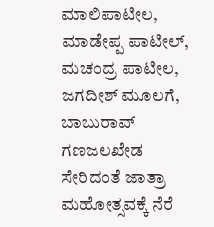ಮಾಲಿಪಾಟೀಲ, ಮಾಡೇಪ್ಪ ಪಾಟೀಲ್, ಮಚಂದ್ರ ಪಾಟೀಲ, ಜಗದೀಶ್ ಮೂಲಗೆ, ಬಾಬುರಾವ್ ಗಣಜಲಖೇಡ ಸೇರಿದಂತೆ ಜಾತ್ರಾ ಮಹೋತ್ಸವಕ್ಕೆ ನೆರೆ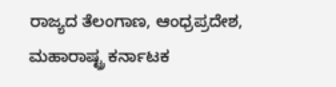ರಾಜ್ಯದ ತೆಲಂಗಾಣ, ಆಂಧ್ರಪ್ರದೇಶ, ಮಹಾರಾಷ್ಟ್ರ ಕರ್ನಾಟಕ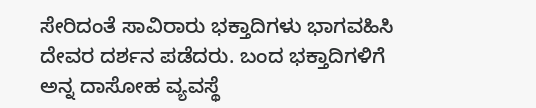ಸೇರಿದಂತೆ ಸಾವಿರಾರು ಭಕ್ತಾದಿಗಳು ಭಾಗವಹಿಸಿ ದೇವರ ದರ್ಶನ ಪಡೆದರು. ಬಂದ ಭಕ್ತಾದಿಗಳಿಗೆ ಅನ್ನ ದಾಸೋಹ ವ್ಯವಸ್ಥೆ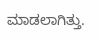ಮಾಡಲಾಗಿತ್ತು.